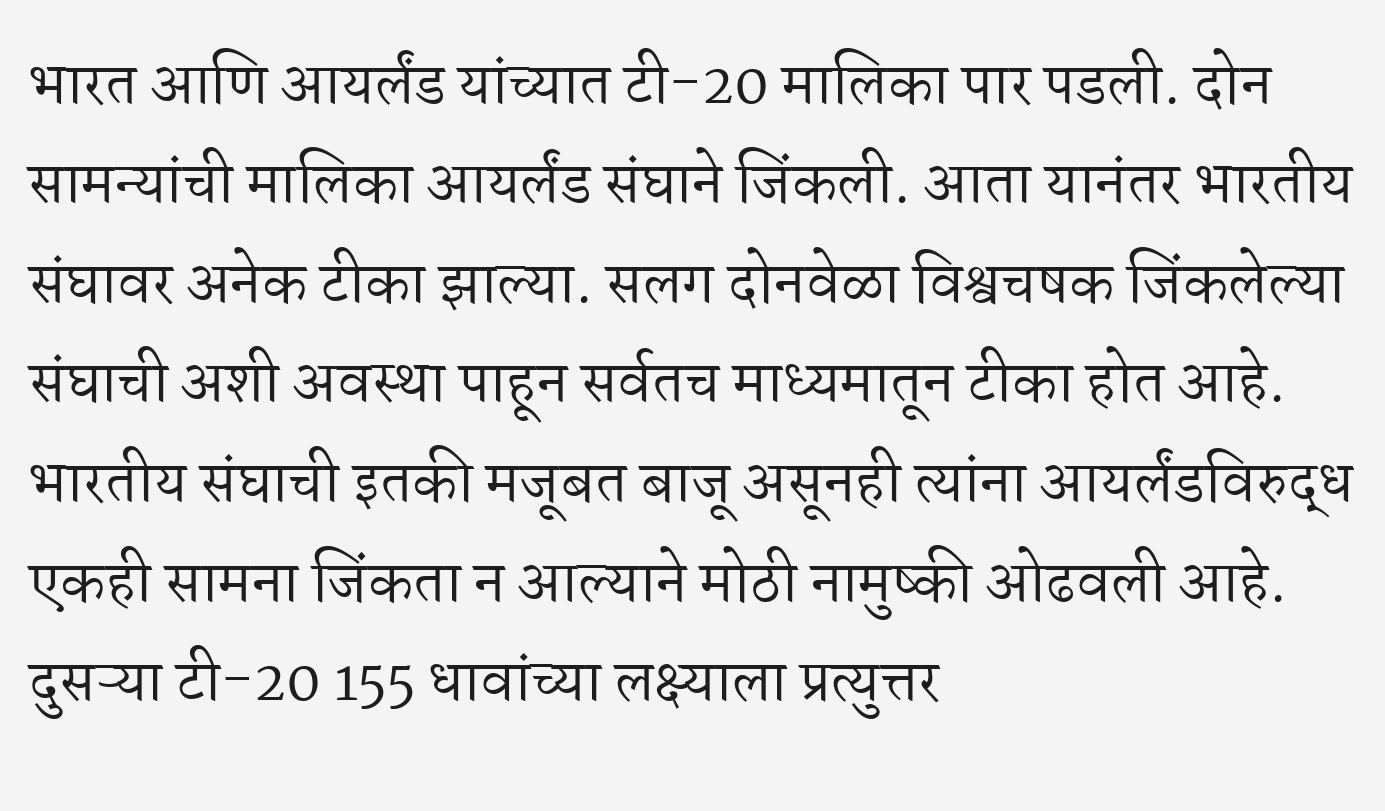भारत आणि आयर्लंड यांच्यात टी-20 मालिका पार पडली. दोन सामन्यांची मालिका आयर्लंड संघाने जिंकली. आता यानंतर भारतीय संघावर अनेक टीका झाल्या. सलग दोनवेळा विश्वचषक जिंकलेल्या संघाची अशी अवस्था पाहून सर्वतच माध्यमातून टीका होत आहे. भारतीय संघाची इतकी मजूबत बाजू असूनही त्यांना आयर्लंडविरुद्ध एकही सामना जिंकता न आल्याने मोठी नामुष्की ओढवली आहे. दुसऱ्या टी-20 155 धावांच्या लक्ष्याला प्रत्युत्तर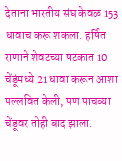देताना भारतीय संघ केवळ 153 धावाच करू शकला. हर्षित राणाने शेवटच्या षटकात 10 चेंडूंमध्ये 21 धावा करून आशा पल्लवित केली, पण पाचव्या चेंडूवर तोही बाद झाला.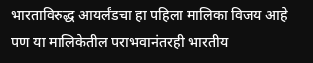भारताविरुद्ध आयर्लंडचा हा पहिला मालिका विजय आहे पण या मालिकेतील पराभवानंतरही भारतीय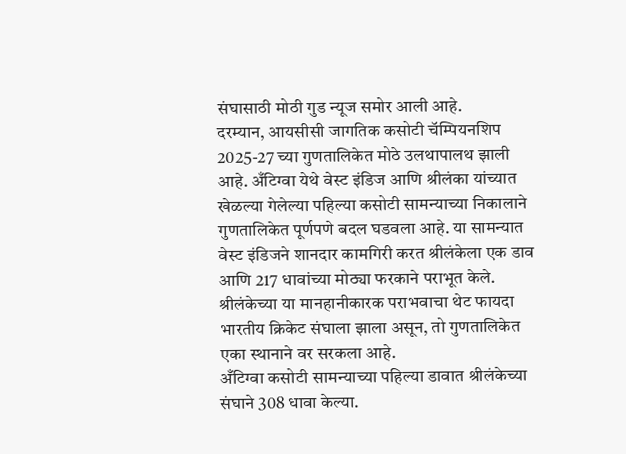संघासाठी मोठी गुड न्यूज समोर आली आहे.
दरम्यान, आयसीसी जागतिक कसोटी चॅम्पियनशिप 2025-27 च्या गुणतालिकेत मोठे उलथापालथ झाली आहे. अँटिग्वा येथे वेस्ट इंडिज आणि श्रीलंका यांच्यात खेळल्या गेलेल्या पहिल्या कसोटी सामन्याच्या निकालाने गुणतालिकेत पूर्णपणे बदल घडवला आहे. या सामन्यात वेस्ट इंडिजने शानदार कामगिरी करत श्रीलंकेला एक डाव आणि 217 धावांच्या मोठ्या फरकाने पराभूत केले. श्रीलंकेच्या या मानहानीकारक पराभवाचा थेट फायदा भारतीय क्रिकेट संघाला झाला असून, तो गुणतालिकेत एका स्थानाने वर सरकला आहे.
अँटिग्वा कसोटी सामन्याच्या पहिल्या डावात श्रीलंकेच्या संघाने 308 धावा केल्या.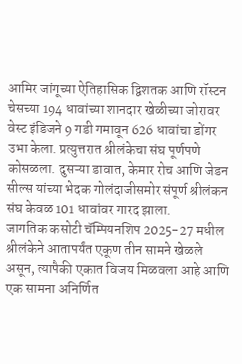आमिर जांगूच्या ऐतिहासिक द्विशतक आणि रॉस्टन चेसच्या 194 धावांच्या शानदार खेळीच्या जोरावर वेस्ट इंडिजने 9 गडी गमावून 626 धावांचा डोंगर उभा केला. प्रत्युत्तरात श्रीलंकेचा संघ पूर्णपणे कोसळला. दुसऱ्या डावात, केमार रोच आणि जेडन सील्स यांच्या भेदक गोलंदाजीसमोर संपूर्ण श्रीलंकन संघ केवळ 101 धावांवर गारद झाला.
जागतिक कसोटी चॅम्पियनशिप 2025-27 मधील श्रीलंकेने आतापर्यंत एकूण तीन सामने खेळले असून, त्यापैकी एकात विजय मिळवला आहे आणि एक सामना अनिर्णित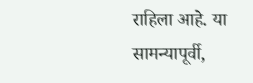राहिला आहे. या सामन्यापूर्वी,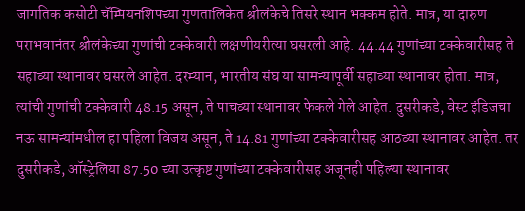जागतिक कसोटी चॅम्पियनशिपच्या गुणतालिकेत श्रीलंकेचे तिसरे स्थान भक्कम होते. मात्र, या दारुण पराभवानंतर श्रीलंकेच्या गुणांची टक्केवारी लक्षणीयरीत्या घसरली आहे. 44.44 गुणांच्या टक्केवारीसह ते सहाव्या स्थानावर घसरले आहेत. दरम्यान, भारतीय संघ या सामन्यापूर्वी सहाव्या स्थानावर होता. मात्र, त्यांची गुणांची टक्केवारी 48.15 असून, ते पाचव्या स्थानावर फेकले गेले आहेत. दुसरीकडे, वेस्ट इंडिजचा नऊ सामन्यांमधील हा पहिला विजय असून, ते 14.81 गुणांच्या टक्केवारीसह आठव्या स्थानावर आहेत. तर दुसरीकडे, ऑस्ट्रेलिया 87.50 च्या उत्कृष्ट गुणांच्या टक्केवारीसह अजूनही पहिल्या स्थानावर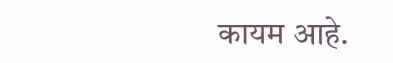कायम आहे.